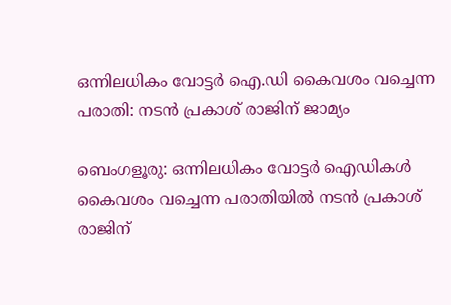ഒന്നിലധികം വോട്ടർ ഐ.ഡി കൈവശം വച്ചെന്ന പരാതി: നടൻ പ്രകാശ് രാജിന് ജാമ്യം

ബെംഗളൂരു: ഒന്നിലധികം വോട്ടർ ഐഡികൾ കൈവശം വച്ചെന്ന പരാതിയിൽ നടൻ പ്രകാശ് രാജിന്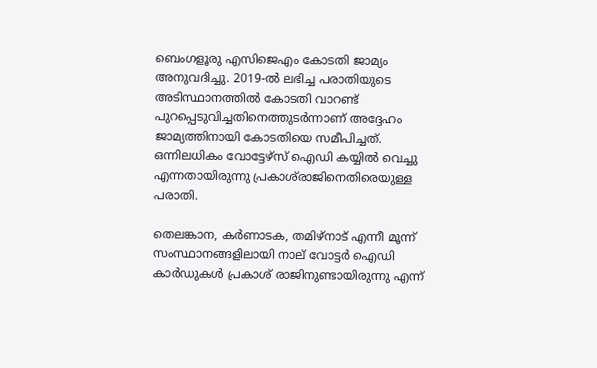ബെംഗളൂരു എസിജെഎം കോടതി ജാമ്യം അനുവദിച്ചു. 2019-ൽ ലഭിച്ച പരാതിയുടെ അടിസ്ഥാനത്തിൽ കോടതി വാറണ്ട് പുറപ്പെടുവിച്ചതിനെത്തുടർന്നാണ് അദ്ദേഹം ജാമ്യത്തിനായി കോടതിയെ സമീപിച്ചത്. ഒന്നിലധികം വോട്ടേഴ്‌സ് ഐഡി കയ്യിൽ വെച്ചു എന്നതായിരുന്നു പ്രകാശ്‌രാജിനെതിരെയുള്ള പരാതി.

തെലങ്കാന, കർണാടക, തമിഴ്നാട് എന്നീ മൂന്ന് സംസ്ഥാനങ്ങളിലായി നാല് വോട്ടർ ഐഡി കാർഡുകൾ പ്രകാശ് രാജിനുണ്ടായിരുന്നു എന്ന്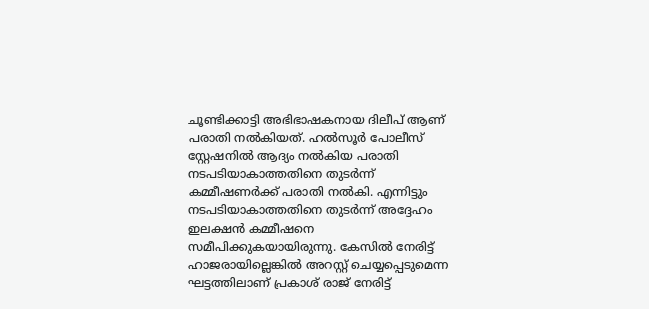ചൂണ്ടിക്കാട്ടി അഭിഭാഷകനായ ദിലീപ് ആണ് പരാതി നൽകിയത്. ഹൽസൂർ പോലീസ് സ്റ്റേഷനിൽ ആദ്യം നൽകിയ പരാതി നടപടിയാകാത്തതിനെ തുടർന്ന് കമ്മീഷണർക്ക് പരാതി നൽകി. എന്നിട്ടും നടപടിയാകാത്തതിനെ തുടർന്ന് അദ്ദേഹം ഇലക്ഷൻ കമ്മീഷനെ സമീപിക്കുകയായിരുന്നു. കേസിൽ നേരിട്ട് ഹാജരായില്ലെങ്കിൽ അറസ്റ്റ് ചെയ്യപ്പെടുമെന്ന ഘട്ടത്തിലാണ് പ്രകാശ് രാജ് നേരിട്ട്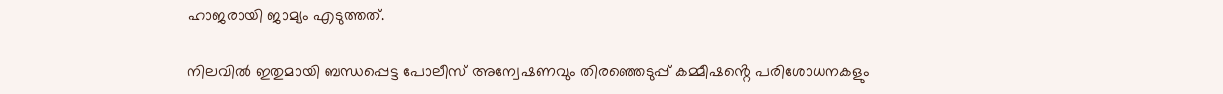ഹാജരായി ജാമ്യം എടുത്തത്.

നിലവിൽ ഇതുമായി ബന്ധപ്പെട്ട പോലീസ് അന്വേഷണവും തിരഞ്ഞെടുപ്പ് കമ്മീഷൻ്റെ പരിശോധനകളും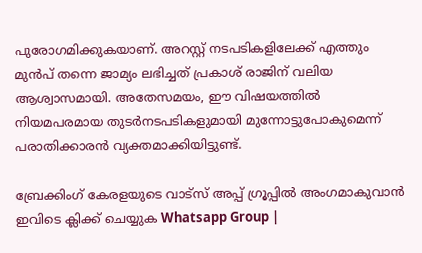പുരോഗമിക്കുകയാണ്. അറസ്റ്റ് നടപടികളിലേക്ക് എത്തും മുൻപ് തന്നെ ജാമ്യം ലഭിച്ചത് പ്രകാശ് രാജിന് വലിയ ആശ്വാസമായി. അതേസമയം, ഈ വിഷയത്തിൽ നിയമപരമായ തുടർനടപടികളുമായി മുന്നോട്ടുപോകുമെന്ന് പരാതിക്കാരൻ വ്യക്തമാക്കിയിട്ടുണ്ട്.

ബ്രേക്കിംഗ് കേരളയുടെ വാട്സ് അപ്പ് ഗ്രൂപ്പിൽ അംഗമാകുവാൻ ഇവിടെ ക്ലിക്ക് ചെയ്യുക Whatsapp Group |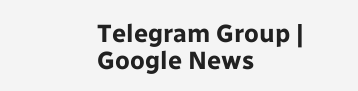Telegram Group | Google News